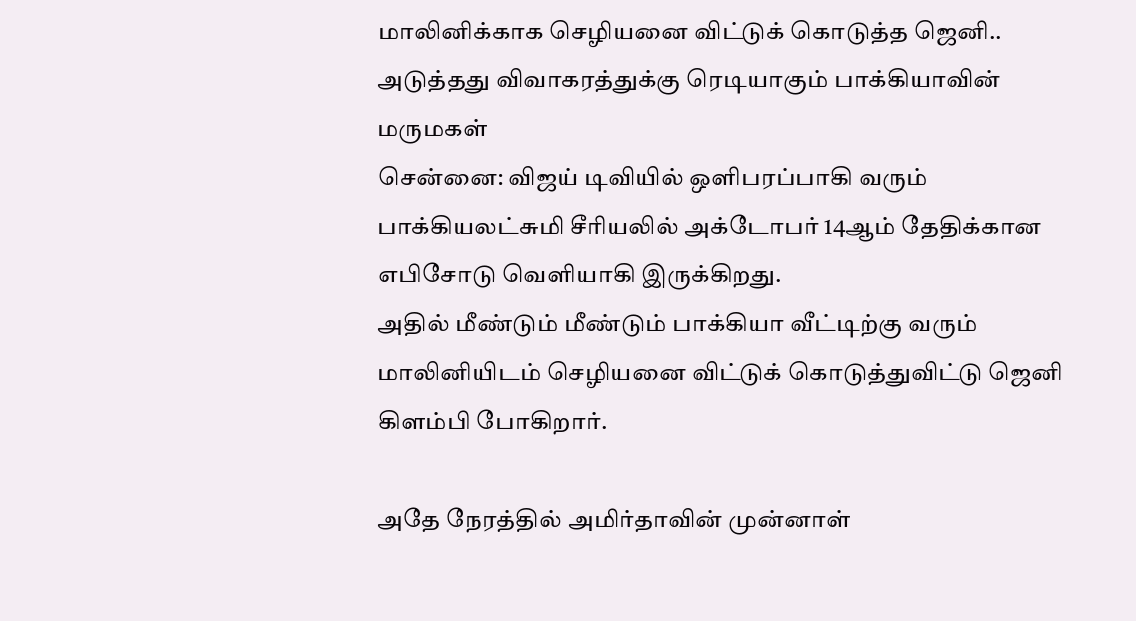மாலினிக்காக செழியனை விட்டுக் கொடுத்த ஜெனி.. அடுத்தது விவாகரத்துக்கு ரெடியாகும் பாக்கியாவின் மருமகள்
சென்னை: விஜய் டிவியில் ஒளிபரப்பாகி வரும் பாக்கியலட்சுமி சீரியலில் அக்டோபர் 14ஆம் தேதிக்கான எபிசோடு வெளியாகி இருக்கிறது.
அதில் மீண்டும் மீண்டும் பாக்கியா வீட்டிற்கு வரும் மாலினியிடம் செழியனை விட்டுக் கொடுத்துவிட்டு ஜெனி கிளம்பி போகிறார்.

அதே நேரத்தில் அமிர்தாவின் முன்னாள்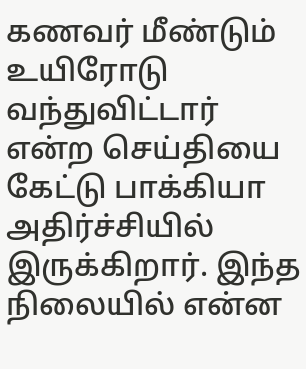கணவர் மீண்டும் உயிரோடு வந்துவிட்டார் என்ற செய்தியை கேட்டு பாக்கியா அதிர்ச்சியில் இருக்கிறார். இந்த நிலையில் என்ன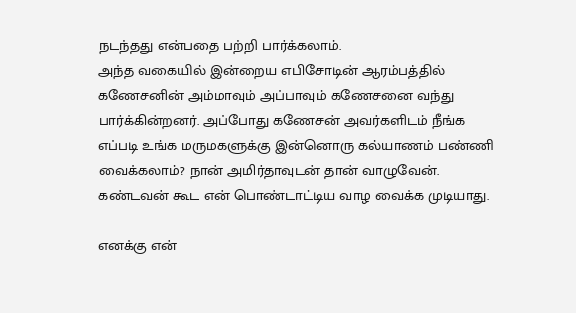நடந்தது என்பதை பற்றி பார்க்கலாம்.
அந்த வகையில் இன்றைய எபிசோடின் ஆரம்பத்தில் கணேசனின் அம்மாவும் அப்பாவும் கணேசனை வந்து பார்க்கின்றனர். அப்போது கணேசன் அவர்களிடம் நீங்க எப்படி உங்க மருமகளுக்கு இன்னொரு கல்யாணம் பண்ணி வைக்கலாம்? நான் அமிர்தாவுடன் தான் வாழுவேன். கண்டவன் கூட என் பொண்டாட்டிய வாழ வைக்க முடியாது.

எனக்கு என்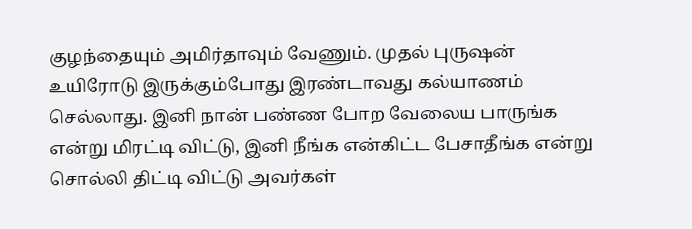குழந்தையும் அமிர்தாவும் வேணும். முதல் புருஷன் உயிரோடு இருக்கும்போது இரண்டாவது கல்யாணம் செல்லாது. இனி நான் பண்ண போற வேலைய பாருங்க என்று மிரட்டி விட்டு, இனி நீங்க என்கிட்ட பேசாதீங்க என்று சொல்லி திட்டி விட்டு அவர்கள்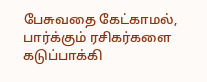பேசுவதை கேட்காமல், பார்க்கும் ரசிகர்களை கடுப்பாக்கி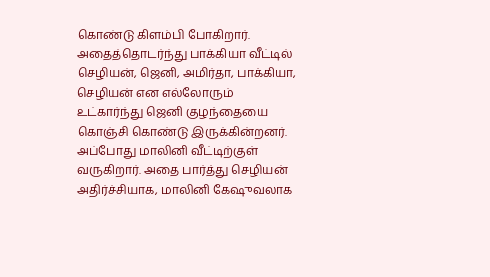கொண்டு கிளம்பி போகிறார்.
அதைத்தொடர்ந்து பாக்கியா வீட்டில் செழியன், ஜெனி, அமிர்தா, பாக்கியா, செழியன் என எல்லோரும் உட்கார்ந்து ஜெனி குழந்தையை கொஞ்சி கொண்டு இருக்கின்றனர். அப்போது மாலினி வீட்டிற்குள் வருகிறார். அதை பார்த்து செழியன் அதிர்ச்சியாக, மாலினி கேஷுவலாக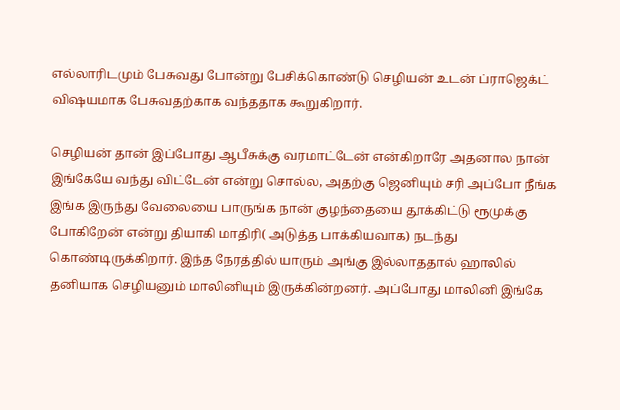எல்லாரிடமும் பேசுவது போன்று பேசிக்கொண்டு செழியன் உடன் ப்ராஜெக்ட் விஷயமாக பேசுவதற்காக வந்ததாக கூறுகிறார்.

செழியன் தான் இப்போது ஆபீசுக்கு வரமாட்டேன் என்கிறாரே அதனால நான் இங்கேயே வந்து விட்டேன் என்று சொல்ல, அதற்கு ஜெனியும் சரி அப்போ நீங்க இங்க இருந்து வேலையை பாருங்க நான் குழந்தையை தூக்கிட்டு ரூமுக்கு போகிறேன் என்று தியாகி மாதிரி( அடுத்த பாக்கியவாக) நடந்து கொண்டிருக்கிறார். இந்த நேரத்தில் யாரும் அங்கு இல்லாததால் ஹாலில் தனியாக செழியனும் மாலினியும் இருக்கின்றனர். அப்போது மாலினி இங்கே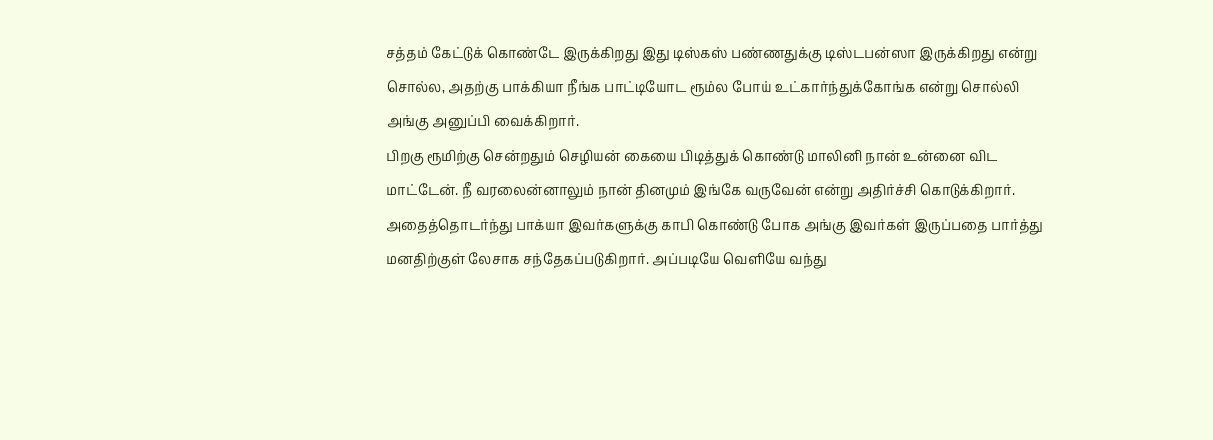சத்தம் கேட்டுக் கொண்டே இருக்கிறது இது டிஸ்கஸ் பண்ணதுக்கு டிஸ்டபன்ஸா இருக்கிறது என்று சொல்ல, அதற்கு பாக்கியா நீங்க பாட்டியோட ரூம்ல போய் உட்கார்ந்துக்கோங்க என்று சொல்லி அங்கு அனுப்பி வைக்கிறார்.
பிறகு ரூமிற்கு சென்றதும் செழியன் கையை பிடித்துக் கொண்டு மாலினி நான் உன்னை விட மாட்டேன். நீ வரலைன்னாலும் நான் தினமும் இங்கே வருவேன் என்று அதிர்ச்சி கொடுக்கிறார். அதைத்தொடர்ந்து பாக்யா இவர்களுக்கு காபி கொண்டு போக அங்கு இவர்கள் இருப்பதை பார்த்து மனதிற்குள் லேசாக சந்தேகப்படுகிறார். அப்படியே வெளியே வந்து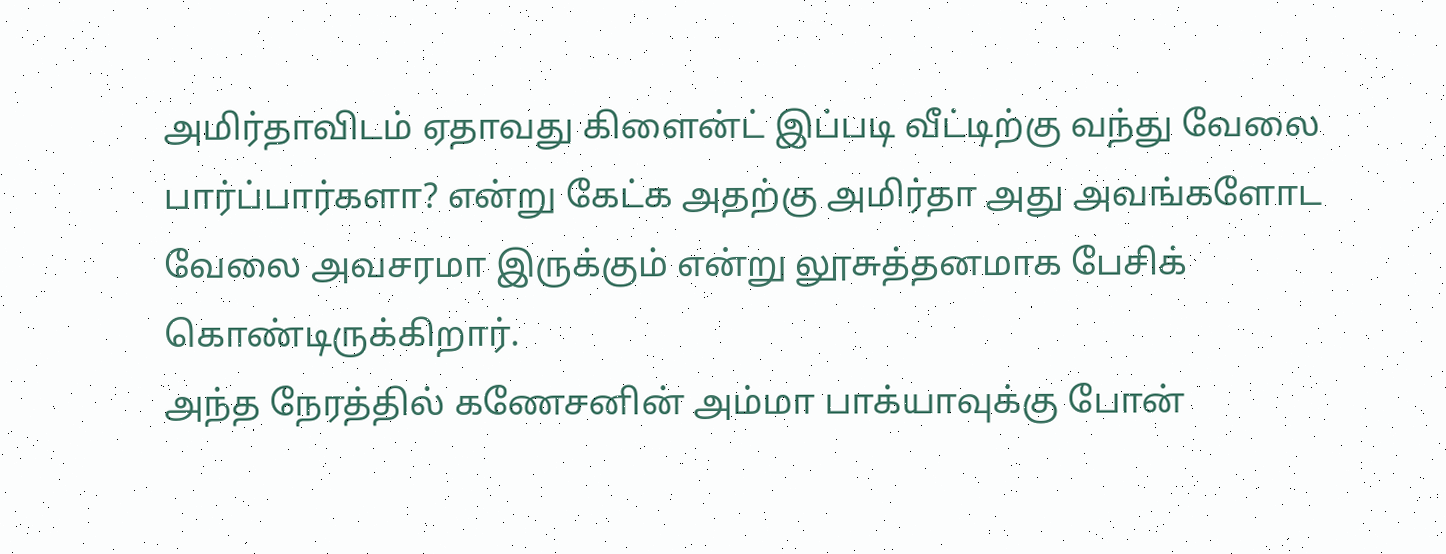அமிர்தாவிடம் ஏதாவது கிளைன்ட் இப்படி வீட்டிற்கு வந்து வேலை பார்ப்பார்களா? என்று கேட்க அதற்கு அமிர்தா அது அவங்களோட வேலை அவசரமா இருக்கும் என்று லூசுத்தனமாக பேசிக் கொண்டிருக்கிறார்.
அந்த நேரத்தில் கணேசனின் அம்மா பாக்யாவுக்கு போன்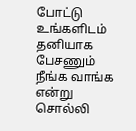போட்டு உங்களிடம் தனியாக பேசணும் நீங்க வாங்க என்று சொல்லி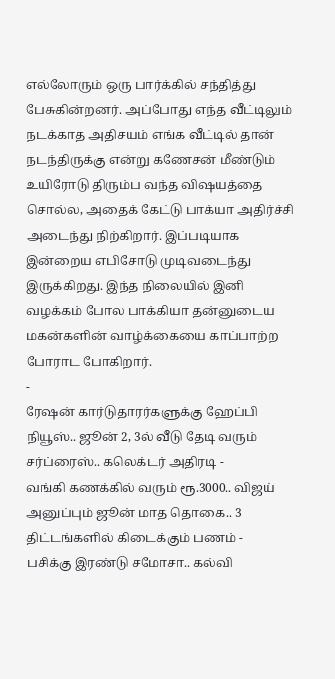எல்லோரும் ஒரு பார்க்கில் சந்தித்து பேசுகின்றனர். அப்போது எந்த வீட்டிலும் நடக்காத அதிசயம் எங்க வீட்டில் தான் நடந்திருக்கு என்று கணேசன் மீண்டும் உயிரோடு திரும்ப வந்த விஷயத்தை சொல்ல, அதைக் கேட்டு பாக்யா அதிர்ச்சி அடைந்து நிற்கிறார். இப்படியாக இன்றைய எபிசோடு முடிவடைந்து இருக்கிறது. இந்த நிலையில் இனி வழக்கம் போல பாக்கியா தன்னுடைய மகன்களின் வாழ்க்கையை காப்பாற்ற போராட போகிறார்.
-
ரேஷன் கார்டுதாரர்களுக்கு ஹேப்பி நியூஸ்.. ஜூன் 2, 3ல் வீடு தேடி வரும் சர்ப்ரைஸ்.. கலெக்டர் அதிரடி -
வங்கி கணக்கில் வரும் ரூ.3000.. விஜய் அனுப்பும் ஜூன் மாத தொகை.. 3 திட்டங்களில் கிடைக்கும் பணம் -
பசிக்கு இரண்டு சமோசா.. கல்வி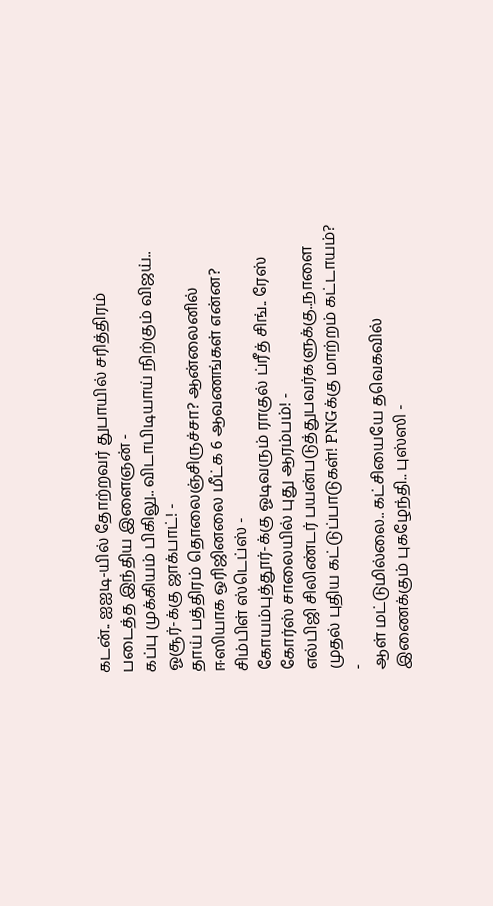கடன்.. ஐஐடி-யில் தோற்றவர் துபாயில் சரித்திரம் படைத்த இந்திய இளைஞன் -
கப்பு முக்கியம் பிகிலு.. விடாபிடியாய் நிற்கும் விஜய்.. ஓசூர்-க்கு ஜாக்பாட்! -
தாய் பத்திரம் தொலைஞ்சிருச்சா? ஆன்லைனில் ஈஸியாக ஒரிஜினலை மீட்க 6 ஆவணங்கள் என்ன? சிம்பிள் ஸ்டெப்ஸ் -
கோயம்புத்தூர்-க்கு ஓடிவரும் ராகுல் ப்ரீத் சிங்.. ரேஸ் கோர்ஸ் சாலையில் புது ஆரம்பம்! -
எல்பிஜி சிலிண்டர் பயன்படுத்துபவர்களுக்கு..நாளை முதல் புதிய கட்டுப்பாடுகள்! PNGக்கு மாற்றம் கட்டாயம்? -
ஆள் மட்டுமில்லை.. கட்சியையே தவெகவில் இணைக்கும் புகழேந்தி.. புஸ்ஸி -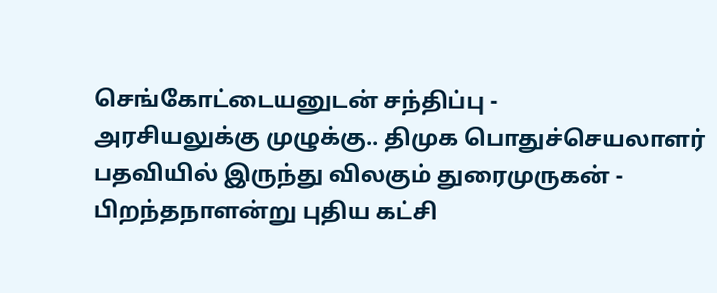செங்கோட்டையனுடன் சந்திப்பு -
அரசியலுக்கு முழுக்கு.. திமுக பொதுச்செயலாளர் பதவியில் இருந்து விலகும் துரைமுருகன் -
பிறந்தநாளன்று புதிய கட்சி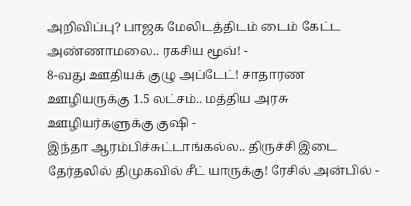அறிவிப்பு? பாஜக மேலிடத்திடம் டைம் கேட்ட அண்ணாமலை.. ரகசிய மூவ்! -
8-வது ஊதியக் குழு அப்டேட்! சாதாரண ஊழியருக்கு 1.5 லட்சம்.. மத்திய அரசு ஊழியர்களுக்கு குஷி -
இந்தா ஆரம்பிச்சுட்டாங்கல்ல.. திருச்சி இடை தேர்தலில் திமுகவில் சீட் யாருக்கு! ரேசில் அன்பில் -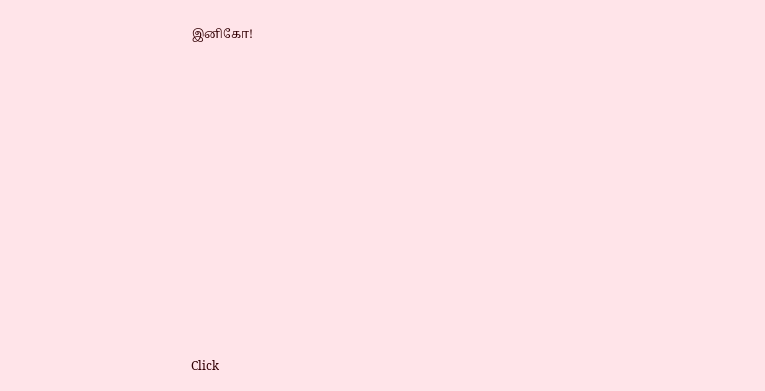இனிகோ!












Click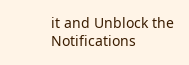it and Unblock the Notifications